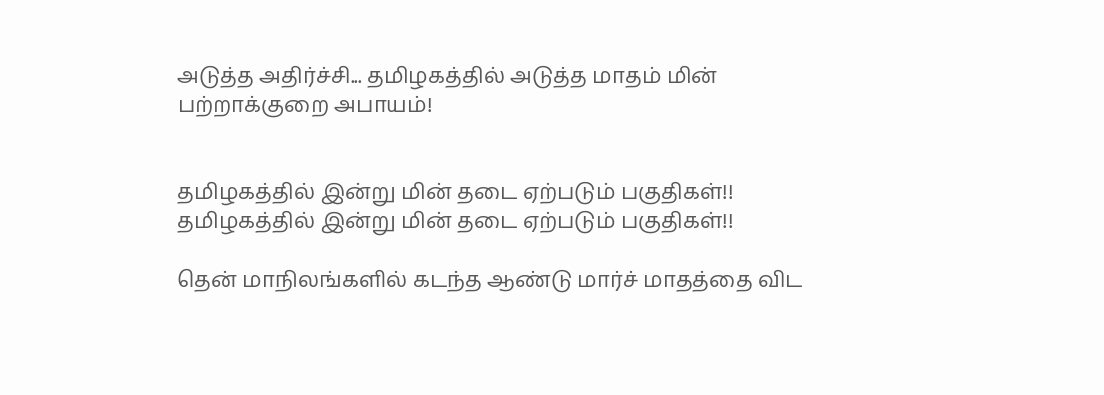அடுத்த அதிர்ச்சி... தமிழகத்தில் அடுத்த மாதம் மின் பற்றாக்குறை அபாயம்!


தமிழகத்தில் இன்று மின் தடை ஏற்படும் பகுதிகள்!! தமிழகத்தில் இன்று மின் தடை ஏற்படும் பகுதிகள்!!

தென் மாநிலங்களில் கடந்த ஆண்டு மார்ச் மாதத்தை விட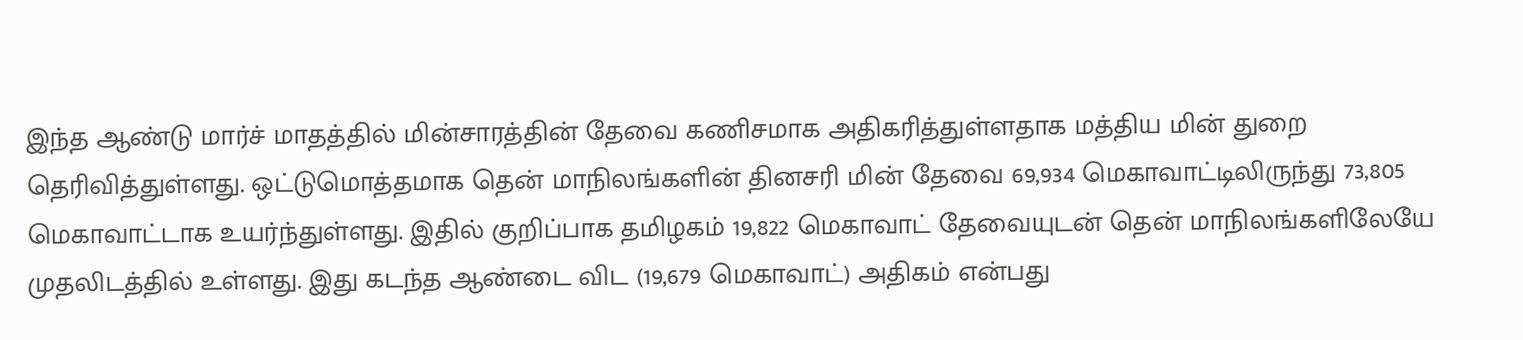இந்த ஆண்டு மார்ச் மாதத்தில் மின்சாரத்தின் தேவை கணிசமாக அதிகரித்துள்ளதாக மத்திய மின் துறை தெரிவித்துள்ளது. ஒட்டுமொத்தமாக தென் மாநிலங்களின் தினசரி மின் தேவை 69,934 மெகாவாட்டிலிருந்து 73,805 மெகாவாட்டாக உயர்ந்துள்ளது. இதில் குறிப்பாக தமிழகம் 19,822 மெகாவாட் தேவையுடன் தென் மாநிலங்களிலேயே முதலிடத்தில் உள்ளது. இது கடந்த ஆண்டை விட (19,679 மெகாவாட்) அதிகம் என்பது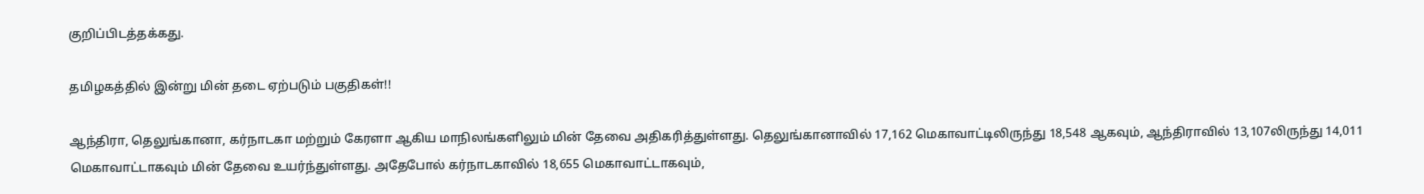குறிப்பிடத்தக்கது.

தமிழகத்தில் இன்று மின் தடை ஏற்படும் பகுதிகள்!!

ஆந்திரா, தெலுங்கானா, கர்நாடகா மற்றும் கேரளா ஆகிய மாநிலங்களிலும் மின் தேவை அதிகரித்துள்ளது. தெலுங்கானாவில் 17,162 மெகாவாட்டிலிருந்து 18,548 ஆகவும், ஆந்திராவில் 13,107லிருந்து 14,011 மெகாவாட்டாகவும் மின் தேவை உயர்ந்துள்ளது. அதேபோல் கர்நாடகாவில் 18,655 மெகாவாட்டாகவும்,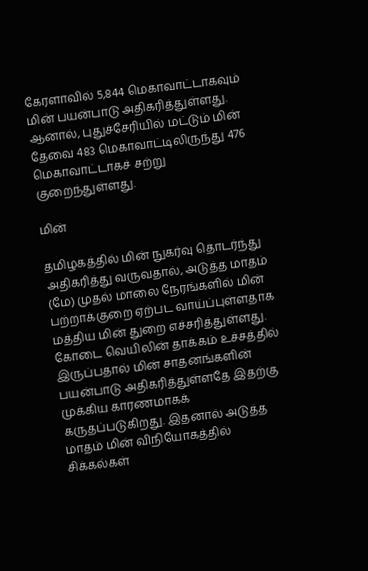கேரளாவில் 5,844 மெகாவாட்டாகவும் மின் பயன்பாடு அதிகரித்துள்ளது. ஆனால், புதுச்சேரியில் மட்டும் மின் தேவை 483 மெகாவாட்டிலிருந்து 476 மெகாவாட்டாகச் சற்று குறைந்துள்ளது.

மின்

தமிழகத்தில் மின் நுகர்வு தொடர்ந்து அதிகரித்து வருவதால், அடுத்த மாதம் (மே) முதல் மாலை நேரங்களில் மின் பற்றாக்குறை ஏற்பட வாய்ப்புள்ளதாக மத்திய மின் துறை எச்சரித்துள்ளது. கோடை வெயிலின் தாக்கம் உச்சத்தில் இருப்பதால் மின் சாதனங்களின் பயன்பாடு அதிகரித்துள்ளதே இதற்கு முக்கிய காரணமாகக் கருதப்படுகிறது. இதனால் அடுத்த மாதம் மின் விநியோகத்தில் சிக்கல்கள்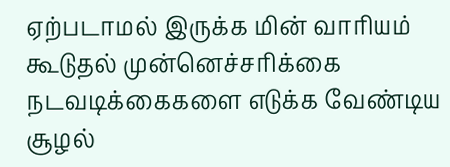ஏற்படாமல் இருக்க மின் வாரியம் கூடுதல் முன்னெச்சரிக்கை நடவடிக்கைகளை எடுக்க வேண்டிய சூழல்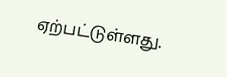ஏற்பட்டுள்ளது.